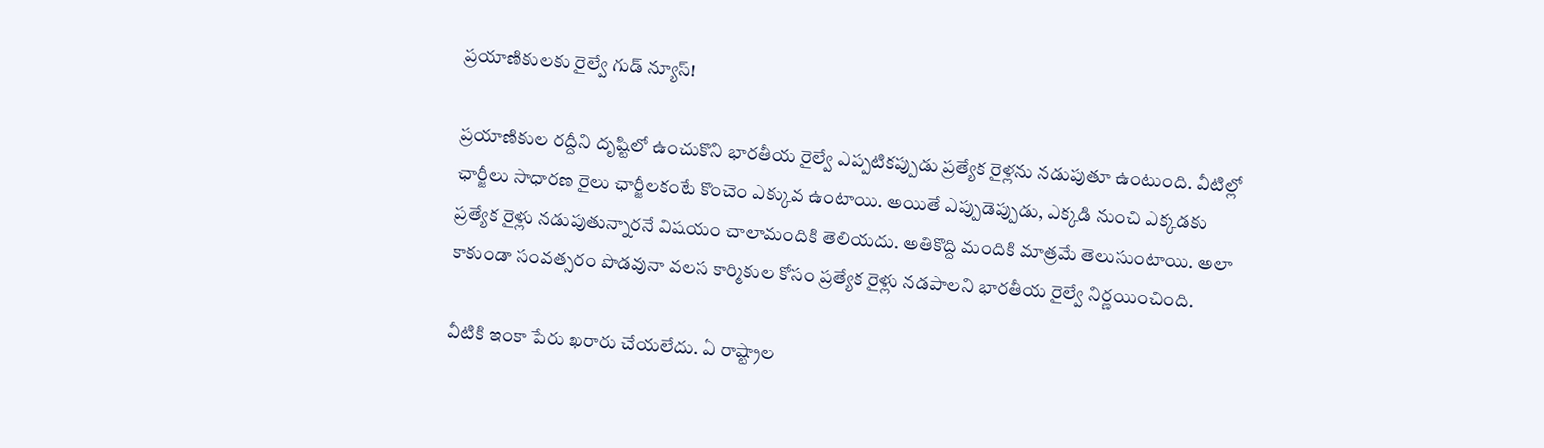ప్రయాణికులకు రైల్వే గుడ్ న్యూస్!

ప్రయాణికుల రద్దీని దృష్టిలో ఉంచుకొని భారతీయ రైల్వే ఎప్పటికప్పుడు ప్రత్యేక రైళ్లను నడుపుతూ ఉంటుంది. వీటిల్లో ఛార్జీలు సాధారణ రైలు ఛార్జీలకంటే కొంచెం ఎక్కువ ఉంటాయి. అయితే ఎప్పుడెప్పుడు, ఎక్కడి నుంచి ఎక్కడకు ప్రత్యేక రైళ్లు నడుపుతున్నారనే విషయం చాలామందికి తెలియదు. అతికొద్ది మందికి మాత్రమే తెలుసుంటాయి. అలా కాకుండా సంవత్సరం పొడవునా వలస కార్మికుల కోసం ప్రత్యేక రైళ్లు నడపాలని భారతీయ రైల్వే నిర్ణయించింది.

వీటికి ఇంకా పేరు ఖరారు చేయలేదు. ఏ రాష్ట్రాల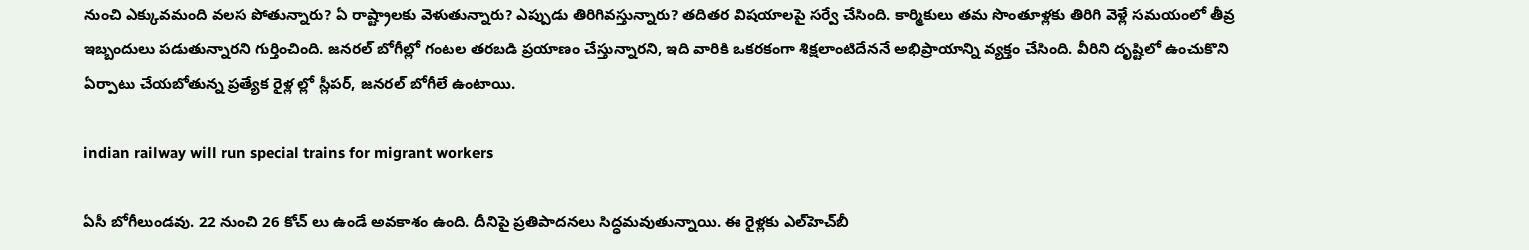నుంచి ఎక్కువమంది వలస పోతున్నారు? ఏ రాష్ట్రాలకు వెళుతున్నారు? ఎప్పుడు తిరిగివస్తున్నారు? తదితర విషయాలపై సర్వే చేసింది. కార్మికులు తమ సొంతూళ్లకు తిరిగి వెళ్లే సమయంలో తీవ్ర ఇబ్బందులు పడుతున్నారని గుర్తించింది. జనరల్ బోగీల్లో గంటల తరబడి ప్రయాణం చేస్తున్నారని, ఇది వారికి ఒకరకంగా శిక్షలాంటిదేననే అభిప్రాయాన్ని వ్యక్తం చేసింది. వీరిని దృష్టిలో ఉంచుకొని ఏర్పాటు చేయబోతున్న ప్రత్యేక రైళ్ల ల్లో స్లీపర్, జనరల్ బోగీలే ఉంటాయి.

indian railway will run special trains for migrant workers

ఏసీ బోగీలుండవు. 22 నుంచి 26 కోచ్ లు ఉండే అవకాశం ఉంది. దీనిపై ప్రతిపాదనలు సిద్ధమవుతున్నాయి. ఈ రైళ్లకు ఎల్‌హెచ్‌బీ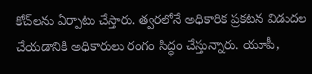కోచ్‌లను ఏర్పాటు చేస్తారు. త్వరలోనే అధికారిక ప్రకటన విడుదల చేయడానికి అధికారులు రంగం సిద్ధం చేస్తున్నారు. యూపీ,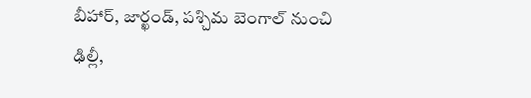బీహార్, జార్ఖండ్, పశ్చిమ బెంగాల్ నుంచి ఢిల్లీ,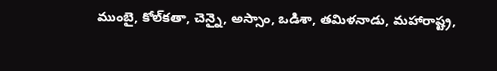ముంబై, కోల్‌కతా, చెన్నై, అస్సాం, ఒడిశా, తమిళనాడు, మహారాష్ట్ర,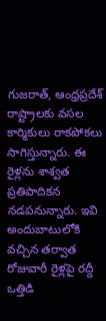గుజరాత్, ఆంధ్రప్రదేశ్‌ రాష్ట్రాలకు వసల కార్మికులు రాకపోకలు సాగిస్తున్నారు. ఈ రైళ్లను శాశ్వత ప్రతిపాదికన నడపనున్నారు. ఇవి అందుబాటులోకి వచ్చిన తర్వాత రోజువారీ రైళ్లపై రద్దీ ఒత్తిడి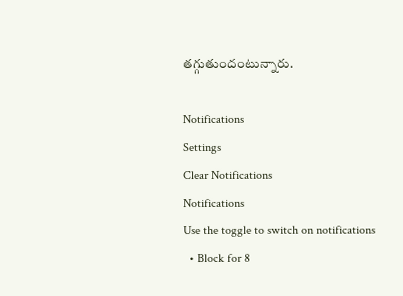తగ్గుతుందంటున్నారు.

Notifications
Settings
Clear Notifications
Notifications
Use the toggle to switch on notifications
  • Block for 8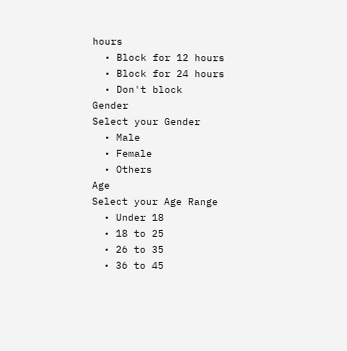hours
  • Block for 12 hours
  • Block for 24 hours
  • Don't block
Gender
Select your Gender
  • Male
  • Female
  • Others
Age
Select your Age Range
  • Under 18
  • 18 to 25
  • 26 to 35
  • 36 to 45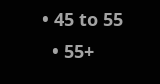• 45 to 55
  • 55+